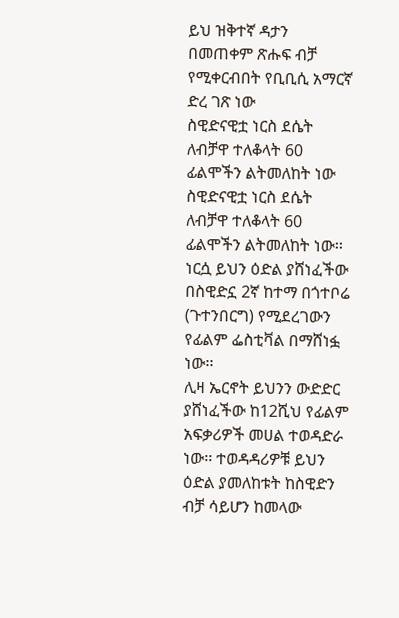ይህ ዝቅተኛ ዳታን በመጠቀም ጽሑፍ ብቻ የሚቀርብበት የቢቢሲ አማርኛ ድረ ገጽ ነው
ስዊድናዊቷ ነርስ ደሴት ለብቻዋ ተለቆላት 60 ፊልሞችን ልትመለከት ነው
ስዊድናዊቷ ነርስ ደሴት ለብቻዋ ተለቆላት 60 ፊልሞችን ልትመለከት ነው፡፡
ነርሷ ይህን ዕድል ያሸነፈችው በስዊድኗ 2ኛ ከተማ በጎተቦሬ (ጉተንበርግ) የሚደረገውን የፊልም ፌስቲቫል በማሸነፏ ነው፡፡
ሊዛ ኤርኖት ይህንን ውድድር ያሸነፈችው ከ12ሺህ የፊልም አፍቃሪዎች መሀል ተወዳድራ ነው፡፡ ተወዳዳሪዎቹ ይህን ዕድል ያመለከቱት ከስዊድን ብቻ ሳይሆን ከመላው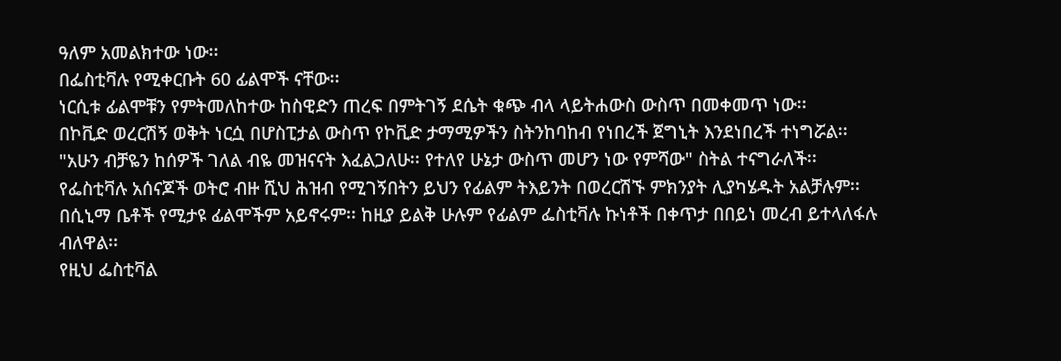ዓለም አመልክተው ነው፡፡
በፌስቲቫሉ የሚቀርቡት 60 ፊልሞች ናቸው፡፡
ነርሲቱ ፊልሞቹን የምትመለከተው ከስዊድን ጠረፍ በምትገኝ ደሴት ቁጭ ብላ ላይትሐውስ ውስጥ በመቀመጥ ነው፡፡
በኮቪድ ወረርሽኝ ወቅት ነርሷ በሆስፒታል ውስጥ የኮቪድ ታማሚዎችን ስትንከባከብ የነበረች ጀግኒት እንደነበረች ተነግሯል፡፡
"አሁን ብቻዬን ከሰዎች ገለል ብዬ መዝናናት እፈልጋለሁ፡፡ የተለየ ሁኔታ ውስጥ መሆን ነው የምሻው" ስትል ተናግራለች፡፡
የፌስቲቫሉ አሰናጆች ወትሮ ብዙ ሺህ ሕዝብ የሚገኝበትን ይህን የፊልም ትእይንት በወረርሽኙ ምክንያት ሊያካሄዱት አልቻሉም፡፡
በሲኒማ ቤቶች የሚታዩ ፊልሞችም አይኖሩም፡፡ ከዚያ ይልቅ ሁሉም የፊልም ፌስቲቫሉ ኩነቶች በቀጥታ በበይነ መረብ ይተላለፋሉ ብለዋል፡፡
የዚህ ፌስቲቫል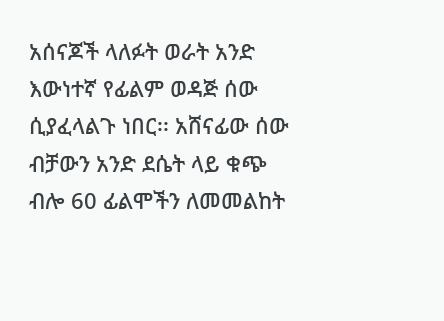አሰናጆች ላለፉት ወራት አንድ እውነተኛ የፊልም ወዳጅ ሰው ሲያፈላልጉ ነበር፡፡ አሸናፊው ሰው ብቻውን አንድ ደሴት ላይ ቁጭ ብሎ 60 ፊልሞችን ለመመልከት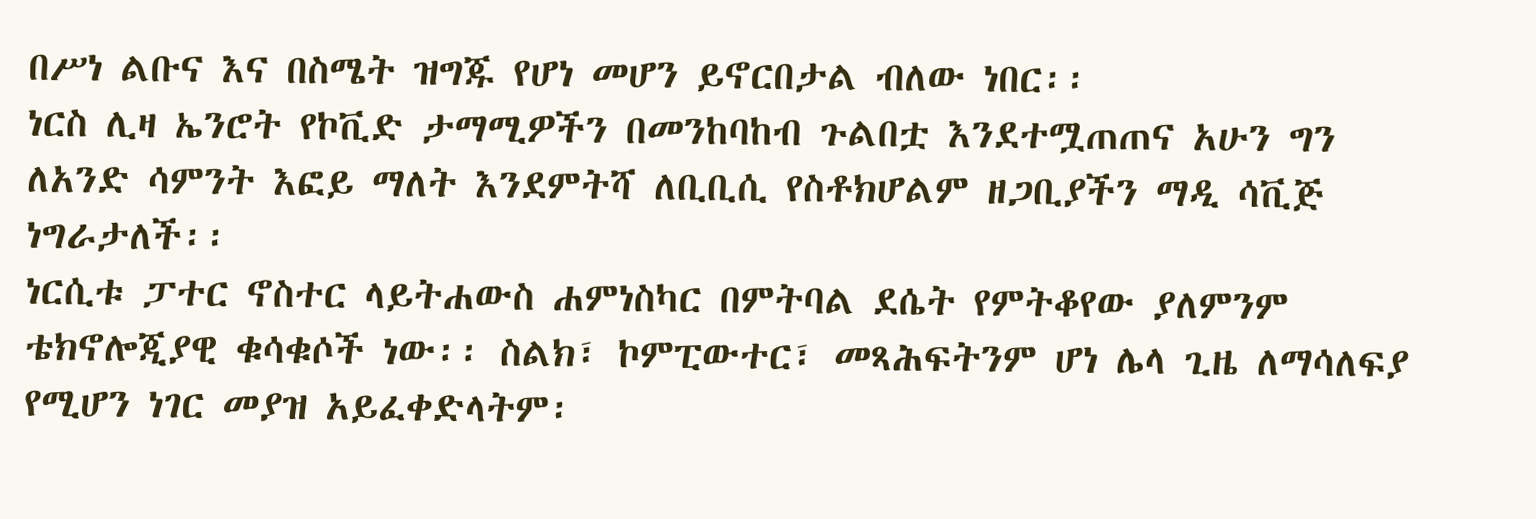በሥነ ልቡና እና በስሜት ዝግጁ የሆነ መሆን ይኖርበታል ብለው ነበር፡፡
ነርስ ሊዛ ኤንሮት የኮቪድ ታማሚዎችን በመንከባከብ ጉልበቷ እንደተሟጠጠና አሁን ግን ለአንድ ሳምንት እፎይ ማለት እንደምትሻ ለቢቢሲ የስቶክሆልም ዘጋቢያችን ማዲ ሳቪጅ ነግራታለች፡፡
ነርሲቱ ፓተር ኖስተር ላይትሐውስ ሐምነስካር በምትባል ደሴት የምትቆየው ያለምንም ቴክኖሎጂያዊ ቁሳቁሶች ነው፡፡ ስልክ፣ ኮምፒውተር፣ መጻሕፍትንም ሆነ ሌላ ጊዜ ለማሳለፍያ የሚሆን ነገር መያዝ አይፈቀድላትም፡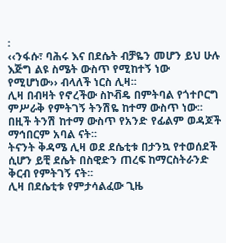፡
‹‹ንፋሱ፣ ባሕሩ እና በደሴት ብቻዬን መሆን ይህ ሁሉ እጅግ ልዩ ስሜት ውስጥ የሚከተኝ ነው የሚሆነው›› ብላለች ነርስ ሊዛ፡፡
ሊዛ በብዛት የኖረችው ስኮቭዴ በምትባል የጎተቦርግ ምሥራቅ የምትገኝ ትንሽዬ ከተማ ውስጥ ነው፡፡
በዚች ትንሽ ከተማ ውስጥ የአንድ የፊልም ወዳጆች ማኅበርም አባል ናት፡፡
ትናንት ቅዳሜ ሊዛ ወደ ደሴቲቱ በታንኳ የተወሰደች ሲሆን ይቺ ደሴት በስዊድን ጠረፍ ከማርስትራንድ ቅርብ የምትገኝ ናት፡፡
ሊዛ በደሴቲቱ የምታሳልፈው ጊዜ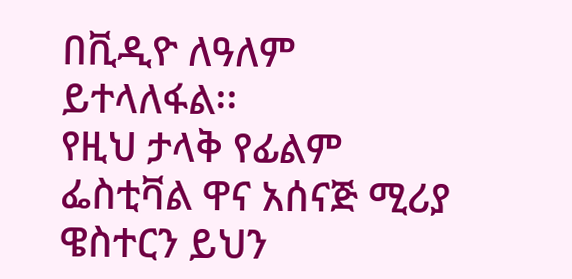በቪዲዮ ለዓለም ይተላለፋል፡፡
የዚህ ታላቅ የፊልም ፌስቲቫል ዋና አሰናጅ ሚሪያ ዌስተርን ይህን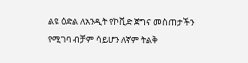ልዩ ዕድል ለአንዲት የኮቪድ ጀግና መስጠታችን የሚገባ ብቻም ሳይሆን ለኛም ትልቅ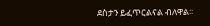ደስታን ይፈጥርልናል ብለዋል፡፡